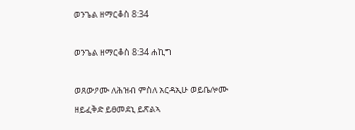ወንጌል ዘማርቆስ 8:34

ወንጌል ዘማርቆስ 8:34 ሐኪግ

ወጸውዖሙ ለሕዝብ ምስለ አርዳኢሁ ወይቤሎሙ ዘይፈቅድ ይፀመደኒ ይጽልኣ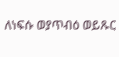ለነፍሱ ወያጥብዕ ወይጹር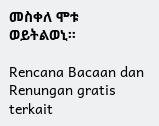መስቀለ ሞቱ ወይትልወኒ።

Rencana Bacaan dan Renungan gratis terkait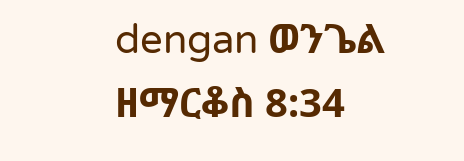dengan ወንጌል ዘማርቆስ 8:34